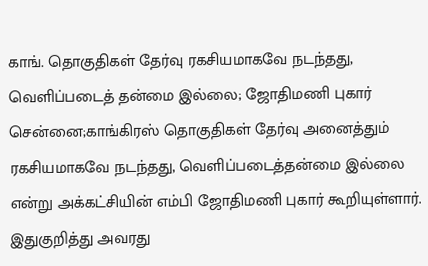காங். தொகுதிகள் தேர்வு ரகசியமாகவே நடந்தது, வெளிப்படைத் தன்மை இல்லை; ஜோதிமணி புகார்
சென்னை;காங்கிரஸ் தொகுதிகள் தேர்வு அனைத்தும் ரகசியமாகவே நடந்தது, வெளிப்படைத்தன்மை இல்லை என்று அக்கட்சியின் எம்பி ஜோதிமணி புகார் கூறியுள்ளார்.
இதுகுறித்து அவரது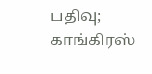பதிவு;
காங்கிரஸ்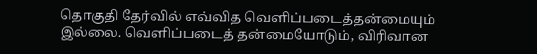தொகுதி தேர்வில் எவ்வித வெளிப்படைத்தன்மையும் இல்லை. வெளிப்படைத் தன்மையோடும், விரிவான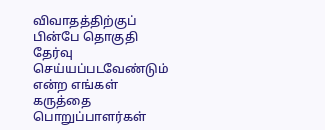விவாதத்திற்குப் பின்பே தொகுதி தேர்வு செய்யப்படவேண்டும் என்ற எங்கள் கருத்தை பொறுப்பாளர்கள்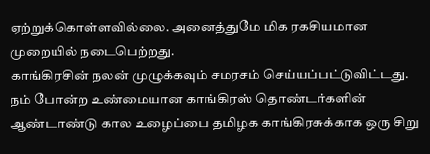ஏற்றுக்கொள்ளவில்லை. அனைத்துமே மிக ரகசியமான முறையில் நடைபெற்றது.
காங்கிரசின் நலன் முழுக்கவும் சமரசம் செய்யப்பட்டுவிட்டது. நம் போன்ற உண்மையான காங்கிரஸ் தொண்டர்களின் ஆண்டாண்டு கால உழைப்பை தமிழக காங்கிரசுக்காக ஒரு சிறு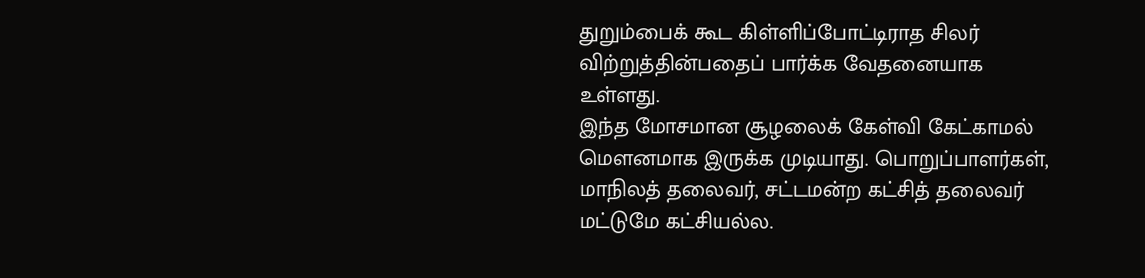துறும்பைக் கூட கிள்ளிப்போட்டிராத சிலர் விற்றுத்தின்பதைப் பார்க்க வேதனையாக உள்ளது.
இந்த மோசமான சூழலைக் கேள்வி கேட்காமல் மௌனமாக இருக்க முடியாது. பொறுப்பாளர்கள், மாநிலத் தலைவர், சட்டமன்ற கட்சித் தலைவர் மட்டுமே கட்சியல்ல.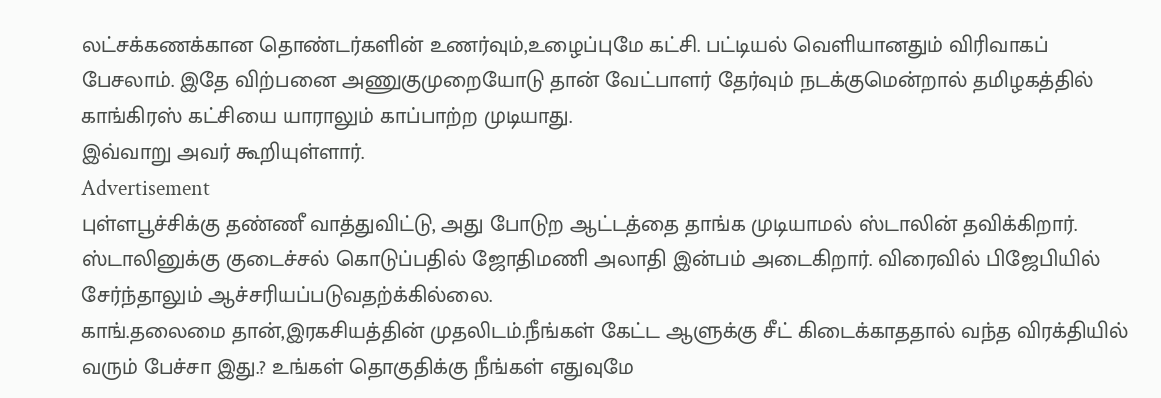லட்சக்கணக்கான தொண்டர்களின் உணர்வும்,உழைப்புமே கட்சி. பட்டியல் வெளியானதும் விரிவாகப் பேசலாம். இதே விற்பனை அணுகுமுறையோடு தான் வேட்பாளர் தேர்வும் நடக்குமென்றால் தமிழகத்தில் காங்கிரஸ் கட்சியை யாராலும் காப்பாற்ற முடியாது.
இவ்வாறு அவர் கூறியுள்ளார்.
Advertisement
புள்ளபூச்சிக்கு தண்ணீ வாத்துவிட்டு, அது போடுற ஆட்டத்தை தாங்க முடியாமல் ஸ்டாலின் தவிக்கிறார். ஸ்டாலினுக்கு குடைச்சல் கொடுப்பதில் ஜோதிமணி அலாதி இன்பம் அடைகிறார். விரைவில் பிஜேபியில் சேர்ந்தாலும் ஆச்சரியப்படுவதற்க்கில்லை.
காங்.தலைமை தான்,இரகசியத்தின் முதலிடம்.நீங்கள் கேட்ட ஆளுக்கு சீட் கிடைக்காததால் வந்த விரக்தியில் வரும் பேச்சா இது.? உங்கள் தொகுதிக்கு நீங்கள் எதுவுமே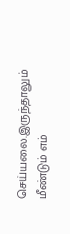செய்யலை.இருந்தாலும் மீண்டும் எம்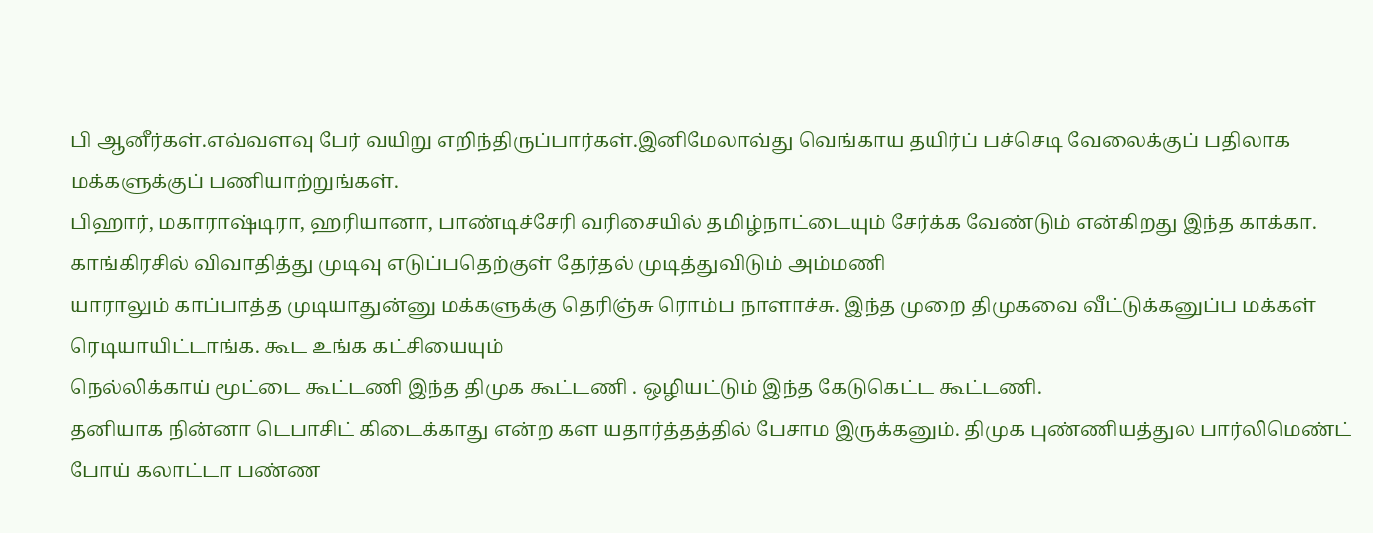பி ஆனீர்கள்.எவ்வளவு பேர் வயிறு எறிந்திருப்பார்கள்.இனிமேலாவ்து வெங்காய தயிர்ப் பச்செடி வேலைக்குப் பதிலாக மக்களுக்குப் பணியாற்றுங்கள்.
பிஹார், மகாராஷ்டிரா, ஹரியானா, பாண்டிச்சேரி வரிசையில் தமிழ்நாட்டையும் சேர்க்க வேண்டும் என்கிறது இந்த காக்கா.
காங்கிரசில் விவாதித்து முடிவு எடுப்பதெற்குள் தேர்தல் முடித்துவிடும் அம்மணி
யாராலும் காப்பாத்த முடியாதுன்னு மக்களுக்கு தெரிஞ்சு ரொம்ப நாளாச்சு. இந்த முறை திமுகவை வீட்டுக்கனுப்ப மக்கள் ரெடியாயிட்டாங்க. கூட உங்க கட்சியையும்
நெல்லிக்காய் மூட்டை கூட்டணி இந்த திமுக கூட்டணி . ஒழியட்டும் இந்த கேடுகெட்ட கூட்டணி.
தனியாக நின்னா டெபாசிட் கிடைக்காது என்ற கள யதார்த்தத்தில் பேசாம இருக்கனும். திமுக புண்ணியத்துல பார்லிமெண்ட் போய் கலாட்டா பண்ண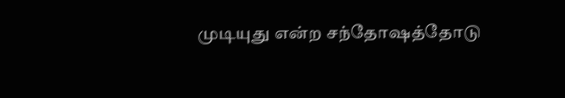முடியுது என்ற சந்தோஷத்தோடு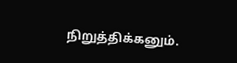நிறுத்திக்கனும்.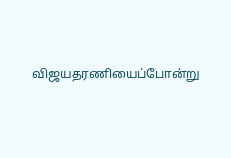விஜயதரணியைப்போன்று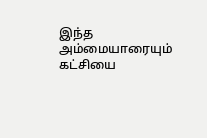இந்த அம்மையாரையும் கட்சியை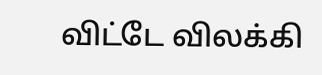விட்டே விலக்கி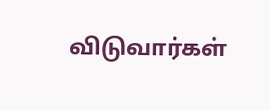விடுவார்கள்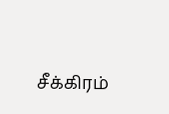சீக்கிரம்